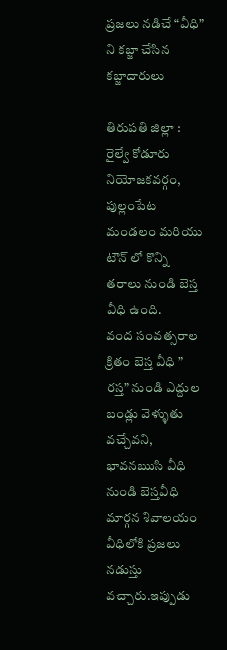ప్రజలు నడిచే “వీధి” ని కబ్జా చేసిన కబ్జాదారులు

తిరుపతి జిల్లా : రైల్వే కోడూరు నియోజకవర్గం, పుల్లంపేట మండలం మరియు టౌన్ లో కొన్ని తరాలు నుండి బెస్త వీధి ఉంది.
వంద సంవత్సరాల క్రితం బెస్త వీధి ” రస్త” నుండి ఎద్దుల బండ్లు వెళ్ళుతు వచ్చేవని, భావనఋసి వీధి నుండి బెస్తవీధి మార్గన శివాలయం వీధిలోకి ప్రజలు నడుస్తు వచ్చారు.ఇప్పుడు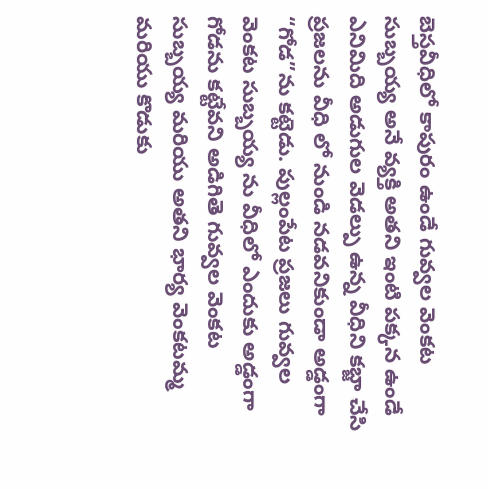బెస్తవీధిలో కాపురం ఉండే గువ్వల వెంకట సుబ్బయ్య అనే వ్యక్తి అతని ఇంటి పక్కన ఉండే ఎనిమిది అడుగుల వెడల్పు ఉన్న వీధిని కబ్జా చేసి ప్రజలను వీధి లో నుండి నడవనికుండా అడ్డంగా “గోడ”ను కట్టెడు. పుల్లంపేట ప్రజలు గువ్వల వెంకట సుబ్బయ్య ను వీధిలో ఎందుకు అడ్డంగా గోడను కట్టేవని అడిగితె గువ్వల వెంకట సుబ్బయ్య మరియు అతని భార్య వెంకటమ్మ మరియు కొడుకు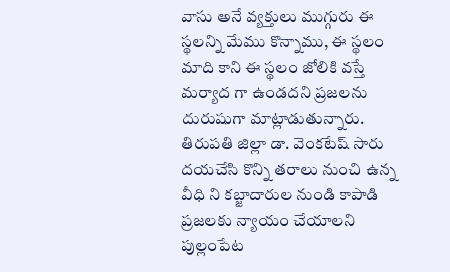వాసు అనే వ్యక్తులు ముగ్గురు ఈ స్థలన్ని మేము కొన్నాము, ఈ స్థలం మాది కాని ఈ స్థలం జోలికి వస్తే మర్యాద గా ఉండదని ప్రజలను దురుషుగా మాట్లాడుతున్నారు.
తిరుపతి జిల్లా డా. వెంకటేష్ సారు దయచేసి కొన్ని తరాలు నుంచి ఉన్న వీధి ని కబ్జాదారుల నుండి కాపాడి ప్రజలకు న్యాయం చేయాలని పుల్లంపేట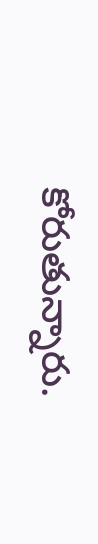కోరుతున్నారు.